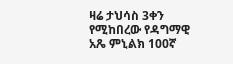ዛሬ ታህሳስ 3ቀን የሚከበረው የዳግማዊ አጼ ምኒልክ 100ኛ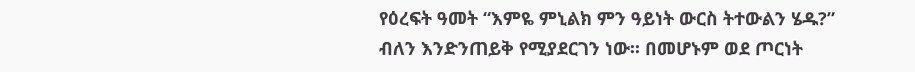የዕረፍት ዓመት “እምዬ ምኒልክ ምን ዓይነት ውርስ ትተውልን ሄዱ?” ብለን እንድንጠይቅ የሚያደርገን ነው፡፡ በመሆኑም ወደ ጦርነት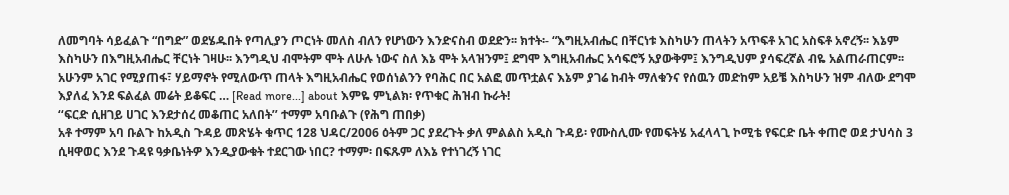ለመግባት ሳይፈልጉ “በግድ” ወደሄዱበት የጣሊያን ጦርነት መለስ ብለን የሆነውን እንድናስብ ወደድን፡፡ ክተት፡- “እግዚአብሔር በቸርነቱ እስካሁን ጠላትን አጥፍቶ አገር አስፍቶ አኖረኝ፡፡ እኔም እስካሁን በእግዚአብሔር ቸርነት ገዛሁ፡፡ እንግዲህ ብሞትም ሞት ለሁሉ ነውና ስለ እኔ ሞት አላዝንም፤ ደግሞ እግዚአብሔር አሳፍሮኝ አያውቅም፤ እንግዲህም ያሳፍረኛል ብዬ አልጠራጠርም፡፡ አሁንም አገር የሚያጠፋ፣ ሃይማኖት የሚለውጥ ጠላት እግዚአብሔር የወሰነልንን የባሕር በር አልፎ መጥቷልና እኔም ያገሬ ከብት ማለቁንና የሰዉን መድከም አይቼ እስካሁን ዝም ብለው ደግሞ እያለፈ እንደ ፍልፈል መሬት ይቆፍር … [Read more...] about እምዬ ምኒልክ፡ የጥቁር ሕዝብ ኩራት!
‘‘ፍርድ ሲዘገይ ሀገር እንደታሰረ መቆጠር አለበት’’ ተማም አባቡልጉ (የሕግ ጠበቃ)
አቶ ተማም አባ ቡልጉ ከአዲስ ጉዳይ መጽሄት ቁጥር 128 ህዳር/2006 ዕትም ጋር ያደረጉት ቃለ ምልልስ አዲስ ጉዳይ፡ የሙስሊሙ የመፍትሄ አፈላላጊ ኮሚቴ የፍርድ ቤት ቀጠሮ ወደ ታህሳስ 3 ሲዛዋወር እንደ ጉዳዩ ዓቃቤነትዎ እንዲያውቁት ተደርገው ነበር? ተማም፡ በፍጹም ለእኔ የተነገረኝ ነገር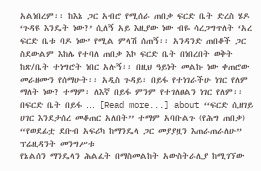አልነበረም፡፡ ከእኔ ጋር አብሮ የሚሰራ ጠበቃ ፍርድ ቤት ድረስ ሄዶ ‘ጉዳዩ እንዴት ነው?’ ሲለኝ አይ እዚያው ነው ብዬ ሳረጋግጥለት ‘አረ ፍርድ ቤቱ ባዶ ነው’ የሚል ምላሽ ሰጠኝ፡፡ አንዳንድ ጠበቆች ጋር ስደውልም እከሌ የተባለ ጠበቃ እኮ ፍርድ ቤት በነበረበት ወቅት ከጽ/ቤት ተነግሮት ነበር አሉኝ፡፡ በዚህ ዓይነት መልኩ ነው ቀጠሮው መራዘሙን የሰማሁት፡፡ አዲስ ጉዳይ፡ በይፋ የተነገራችሁ ነገር የለም ማለት ነው? ተማም፡ ለእኛ በይፋ ምንም የተገለፀልን ነገር የለም፡፡ በፍርድ ቤት በይፋ … [Read more...] about ‘‘ፍርድ ሲዘገይ ሀገር እንደታሰረ መቆጠር አለበት’’ ተማም አባቡልጉ (የሕግ ጠበቃ)
“የወደፊቷ ደቡብ አፍሪካ ከማንዴላ ጋር መያያዟን እጠራጠራለሁ” ፕሬዚዳንት መንግሥቱ
የኔልሰን ማንዴላን ሕልፈት በማስመልከት አውስትራሊያ ከሚገኘው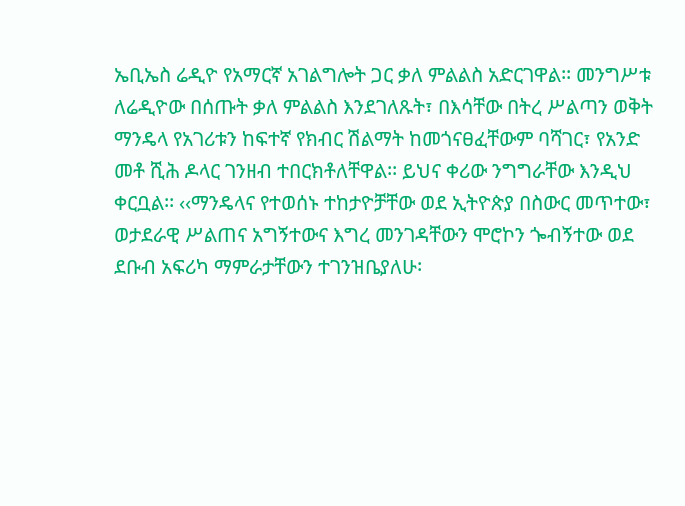ኤቢኤስ ሬዲዮ የአማርኛ አገልግሎት ጋር ቃለ ምልልስ አድርገዋል፡፡ መንግሥቱ ለሬዲዮው በሰጡት ቃለ ምልልስ እንደገለጹት፣ በእሳቸው በትረ ሥልጣን ወቅት ማንዴላ የአገሪቱን ከፍተኛ የክብር ሽልማት ከመጎናፀፈቸውም ባሻገር፣ የአንድ መቶ ሺሕ ዶላር ገንዘብ ተበርክቶለቸዋል፡፡ ይህና ቀሪው ንግግራቸው እንዲህ ቀርቧል፡፡ ‹‹ማንዴላና የተወሰኑ ተከታዮቻቸው ወደ ኢትዮጵያ በስውር መጥተው፣ ወታደራዊ ሥልጠና አግኝተውና እግረ መንገዳቸውን ሞሮኮን ጐብኝተው ወደ ደቡብ አፍሪካ ማምራታቸውን ተገንዝቤያለሁ፡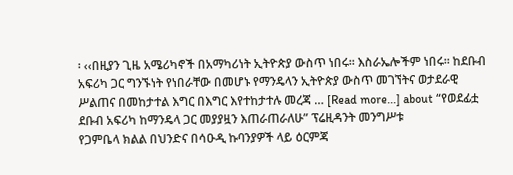፡ ‹‹በዚያን ጊዜ አሜሪካኖች በአማካሪነት ኢትዮጵያ ውስጥ ነበሩ፡፡ እስራኤሎችም ነበሩ፡፡ ከደቡብ አፍሪካ ጋር ግንኙነት የነበራቸው በመሆኑ የማንዴላን ኢትዮጵያ ውስጥ መገኘትና ወታደራዊ ሥልጠና በመከታተል እግር በእግር እየተከታተሉ መረጃ … [Read more...] about “የወደፊቷ ደቡብ አፍሪካ ከማንዴላ ጋር መያያዟን እጠራጠራለሁ” ፕሬዚዳንት መንግሥቱ
የጋምቤላ ክልል በህንድና በሳዑዲ ኩባንያዎች ላይ ዕርምጃ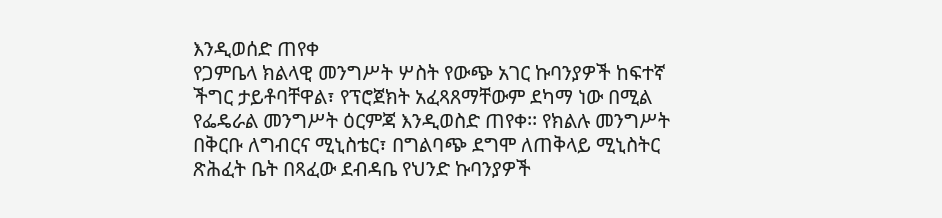እንዲወሰድ ጠየቀ
የጋምቤላ ክልላዊ መንግሥት ሦስት የውጭ አገር ኩባንያዎች ከፍተኛ ችግር ታይቶባቸዋል፣ የፕሮጀክት አፈጻጸማቸውም ደካማ ነው በሚል የፌዴራል መንግሥት ዕርምጃ እንዲወስድ ጠየቀ፡፡ የክልሉ መንግሥት በቅርቡ ለግብርና ሚኒስቴር፣ በግልባጭ ደግሞ ለጠቅላይ ሚኒስትር ጽሕፈት ቤት በጻፈው ደብዳቤ የህንድ ኩባንያዎች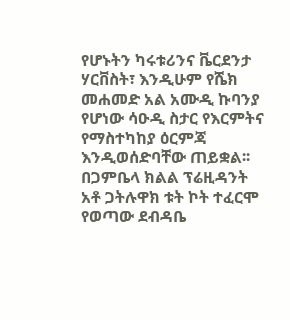የሆኑትን ካሩቱሪንና ቬርደንታ ሃርቨስት፣ እንዲሁም የሼክ መሐመድ አል አሙዲ ኩባንያ የሆነው ሳዑዲ ስታር የእርምትና የማስተካከያ ዕርምጃ እንዲወሰድባቸው ጠይቋል፡፡ በጋምቤላ ክልል ፕሬዚዳንት አቶ ጋትሉዋክ ቱት ኮት ተፈርሞ የወጣው ደብዳቤ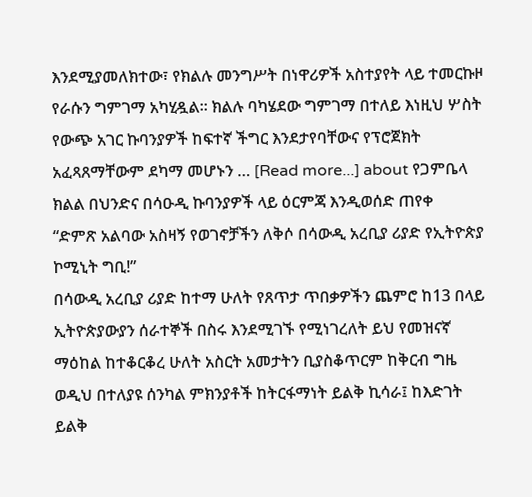እንደሚያመለክተው፣ የክልሉ መንግሥት በነዋሪዎች አስተያየት ላይ ተመርኩዞ የራሱን ግምገማ አካሂዷል፡፡ ክልሉ ባካሄደው ግምገማ በተለይ እነዚህ ሦስት የውጭ አገር ኩባንያዎች ከፍተኛ ችግር እንደታየባቸውና የፕሮጀክት አፈጻጸማቸውም ደካማ መሆኑን … [Read more...] about የጋምቤላ ክልል በህንድና በሳዑዲ ኩባንያዎች ላይ ዕርምጃ እንዲወሰድ ጠየቀ
“ድምጽ አልባው አስዛኝ የወገኖቻችን ለቅሶ በሳውዲ አረቢያ ሪያድ የኢትዮጵያ ኮሚኒት ግቢ!”
በሳውዲ አረቢያ ሪያድ ከተማ ሁለት የጸጥታ ጥበቃዎችን ጨምሮ ከ13 በላይ ኢትዮጵያውያን ሰራተኞች በስሩ እንደሚገኙ የሚነገረለት ይህ የመዝናኛ ማዕከል ከተቆርቆረ ሁለት አስርት አመታትን ቢያስቆጥርም ከቅርብ ግዜ ወዲህ በተለያዩ ሰንካል ምክንያቶች ከትርፋማነት ይልቅ ኪሳራ፤ ከእድገት ይልቅ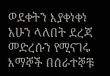ወደቀትን እያቀነቀነ አሁን ላለበት ደረጃ መድረሱን የሚናገሩ እማኞች በሰራተኞቹ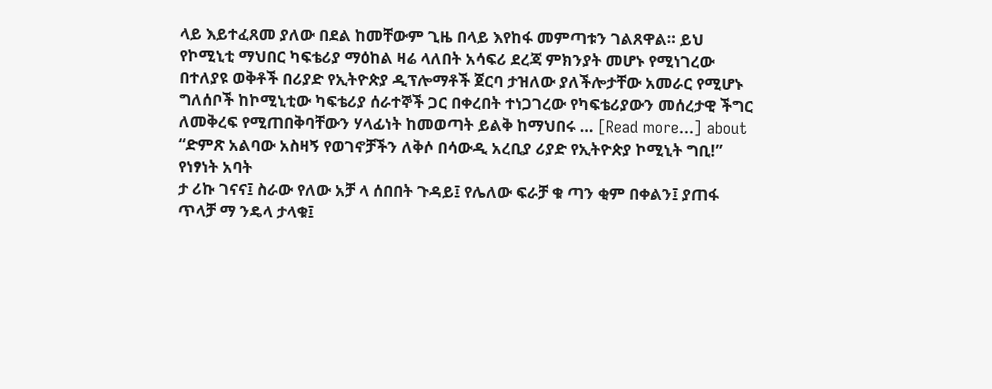ላይ እይተፈጸመ ያለው በደል ከመቸውም ጊዜ በላይ እየከፋ መምጣቱን ገልጸዋል። ይህ የኮሚኒቲ ማህበር ካፍቴሪያ ማዕከል ዛሬ ላለበት አሳፍሪ ደረጃ ምክንያት መሆኑ የሚነገረው በተለያዩ ወቅቶች በሪያድ የኢትዮጵያ ዲፕሎማቶች ጀርባ ታዝለው ያለችሎታቸው አመራር የሚሆኑ ግለሰቦች ከኮሚኒቲው ካፍቴሪያ ሰራተኞች ጋር በቀረበት ተነጋገረው የካፍቴሪያውን መሰረታዊ ችግር ለመቅረፍ የሚጠበቅባቸውን ሃላፊነት ከመወጣት ይልቅ ከማህበሩ … [Read more...] about “ድምጽ አልባው አስዛኝ የወገኖቻችን ለቅሶ በሳውዲ አረቢያ ሪያድ የኢትዮጵያ ኮሚኒት ግቢ!”
የነፃነት አባት
ታ ሪኩ ገናና፤ ስራው የለው አቻ ላ ሰበበት ጉዳይ፤ የሌለው ፍራቻ ቁ ጣን ቂም በቀልን፤ ያጠፋ ጥላቻ ማ ንዴላ ታላቁ፤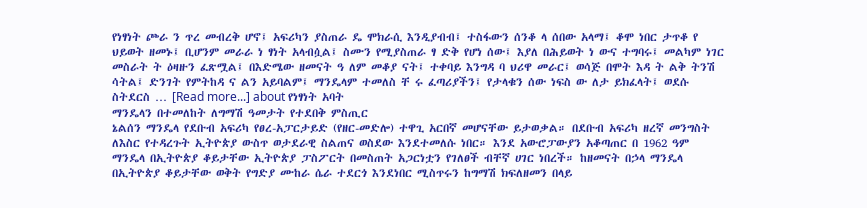የነፃነት ጮራ ን ጥረ መብረቅ ሆኖ፤ አፍሪካን ያስጠራ ዴ ሞክራሲ እንዲያብብ፤ ተስፋውን ሰንቆ ላ ሰበው አላማ፤ ቆሞ ነበር ታጥቆ የ ህይወት ዘመኑ፤ ቢሆንም መራራ ነ ፃነት አላብሷል፤ ስሙን የሚያስጠራ ፃ ድቅ የሆነ ሰው፤ እያለ በሕይወት ነ ውና ተግባሩ፤ መልካም ነገር መስራት ት ዕዛዙን ፈጽሟል፤ በእድሜው ዘመናት ዓ ለም መቆያ ናት፤ ተቀባይ እንግዳ ባ ህሪዋ መራር፤ ወሳጅ በሞት እዳ ት ልቅ ትንሽ ሳትል፤ ድንገት የምትከዳ ና ልን አይባልም፤ ማንዴላም ተመለስ ቸ ሩ ፈጣሪያችን፤ የታላቁን ሰው ነፍስ ው ለታ ይክፈላት፤ ወደሱ ስትደርስ … [Read more...] about የነፃነት አባት
ማንዴላን በተመለከት ለግማሽ ዓመታት የተደበቅ ምስጢር
ኔልሰን ማንዴላ የደቡብ አፍሪካ የፀረ-አፓርታይድ (የዘር-መድሎ) ተዋጊ አርበኛ መሆናቸው ይታወቃል። በደቡብ አፍሪካ ዘረኛ መንግስት ለእስር የተዳረጉት ኢትዮጵያ ውስጥ ወታደራዊ ስልጠና ወስደው እንደተመለሱ ነበር። እንደ አውሮፓውያን አቆጣጠር በ 1962 ዓም ማንዴላ በኢትዮጵያ ቆይታቸው ኢትዮጵያ ፓስፖርት በመስጠት አጋርነቷን የገለፀች ብቸኛ ሀገር ነበረች። ከዘመናት በኃላ ማንዴላ በኢትዮጵያ ቆይታቸው ወቅት የግድያ ሙከራ ሴራ ተደርጎ እንደነበር ሚስጥሩን ከግማሽ ክፍለዘመን በላይ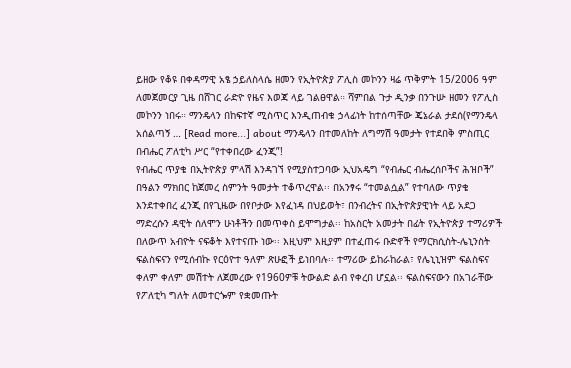ይዘው የቆዩ በቀዳማዊ አፄ ኃይለስላሴ ዘመን የኢትዮጵያ ፖሊስ መኮንን ዛሬ ጥቅምት 15/2006 ዓም ለመጀመርያ ጊዜ በሸገር ራድዮ የዜና እወጃ ላይ ገልፀዋል። ሻምበል ጉታ ዲንቃ በንጉሡ ዘመን የፖሊስ መኮንን ነበሩ። ማንዴላን በከፍተኛ ሚስጥር እንዲጠብቁ ኃላፊነት ከተሰጣቸው ጄኔራል ታደሰ(የማንዴላ አሰልጣኝ … [Read more...] about ማንዴላን በተመለከት ለግማሽ ዓመታት የተደበቅ ምስጢር
በብሔር ፖለቲካ ሥር “የተቀበረው ፈንጂ”!
የብሔር ጥያቄ በኢትዮጵያ ምላሽ እንዳገኘ የሚያስተጋባው ኢህአዴግ “የብሔር ብሔረሰቦችና ሕዝቦች” በዓልን ማክበር ከጀመረ ስምንት ዓመታት ተቆጥረዋል፡፡ በአንፃሩ “ተመልሷል” የተባለው ጥያቄ እንደተቀበረ ፈንጂ በየጊዜው በየቦታው እየፈነዳ በህይወት፣ በንብረትና በኢትዮጵያዊነት ላይ አደጋ ማድረሱን ዳዊት ሰለሞን ሁነቶችን በመጥቀስ ይሞግታል፡፡ ከአስርት አመታት በፊት የኢትዮጵያ ተማሪዎች በለውጥ አብዮት ናፍቆት እየተናጡ ነው፡፡ እዚህም እዚያም በተፈጠሩ ቡድኖች የማርክሲስት-ሌኒንስት ፍልስፍናን የሚሰብኩ የርዕዮተ ዓለም ጽሁፎች ይነበባሉ፡፡ ተማሪው ይከራከራል፣ የሌኒኒዝም ፍልስፍና ቀለም ቀለም መሽተት ለጀመረው የ1960ዎቹ ትውልድ ልብ የቀረበ ሆኗል፡፡ ፍልስፍናውን በአገራቸው የፖለቲካ ግለት ለመተርጐም የቋመጡት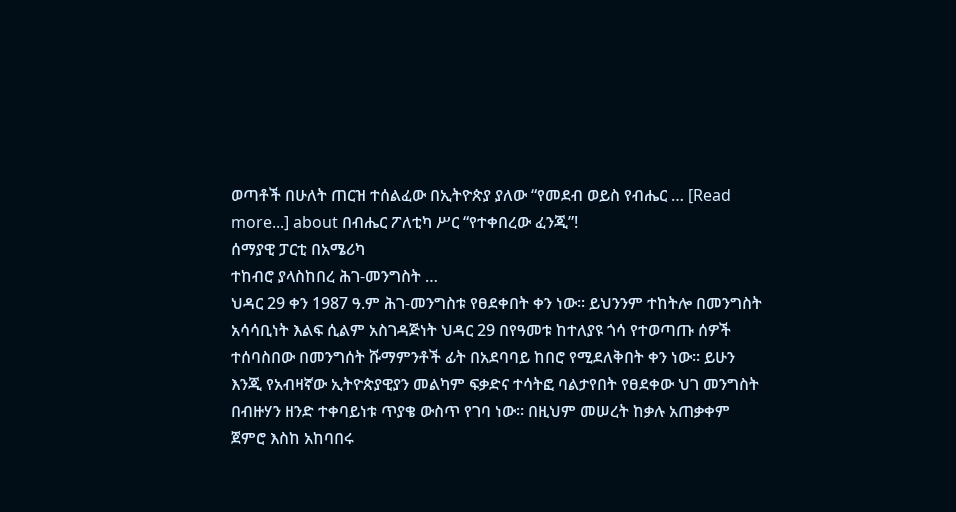ወጣቶች በሁለት ጠርዝ ተሰልፈው በኢትዮጵያ ያለው “የመደብ ወይስ የብሔር … [Read more...] about በብሔር ፖለቲካ ሥር “የተቀበረው ፈንጂ”!
ሰማያዊ ፓርቲ በአሜሪካ
ተከብሮ ያላስከበረ ሕገ-መንግስት …
ህዳር 29 ቀን 1987 ዓ.ም ሕገ-መንግስቱ የፀደቀበት ቀን ነው፡፡ ይህንንም ተከትሎ በመንግስት አሳሳቢነት እልፍ ሲልም አስገዳጅነት ህዳር 29 በየዓመቱ ከተለያዩ ጎሳ የተወጣጡ ሰዎች ተሰባስበው በመንግሰት ሹማምንቶች ፊት በአደባባይ ከበሮ የሚደለቅበት ቀን ነው፡፡ ይሁን እንጂ የአብዛኛው ኢትዮጵያዊያን መልካም ፍቃድና ተሳትፎ ባልታየበት የፀደቀው ህገ መንግስት በብዙሃን ዘንድ ተቀባይነቱ ጥያቄ ውስጥ የገባ ነው፡፡ በዚህም መሠረት ከቃሉ አጠቃቀም ጀምሮ እስከ አከባበሩ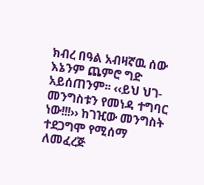ክብረ በዓል አብዛኛዉ ሰው እኔንም ጨምሮ ግድ አይሰጠንም፡፡ ‹‹ይህ ህገ-መንግስቱን የመነዳ ተግባር ነው!!!›› ከገዢው መንግስት ተደጋግሞ የሚሰማ ለመፈረጅ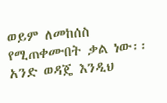ወይም ለመከሰስ የሚጠቀሙበት ቃል ነው፡፡ አንድ ወዳጄ እንዲህ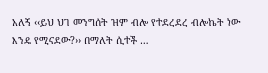አለኝ ‹‹ይህ ህገ መንግሰት ዝም ብሎ የተደረደረ ብሎኬት ነው እንዴ የሚናደው?›› በማለት ሲተች …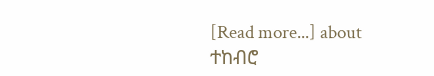[Read more...] about ተከብሮ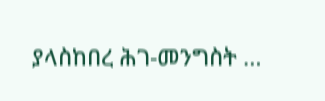ያላስከበረ ሕገ-መንግስት …